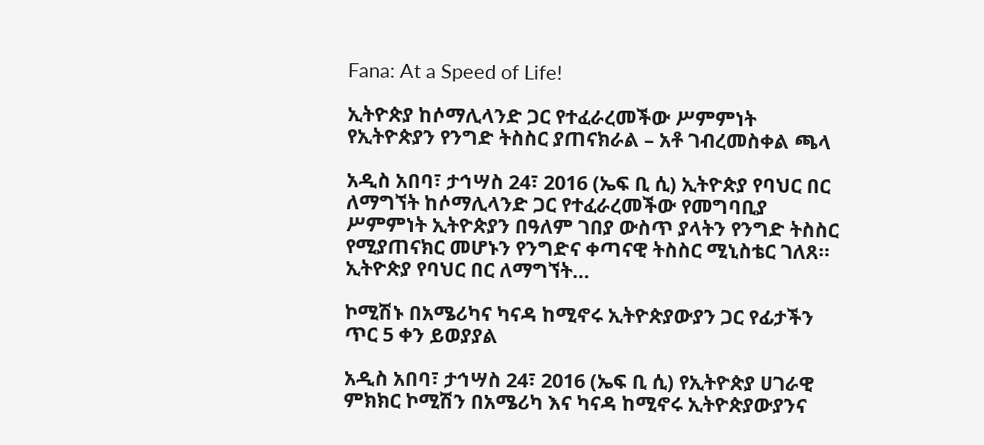Fana: At a Speed of Life!

ኢትዮጵያ ከሶማሊላንድ ጋር የተፈራረመችው ሥምምነት የኢትዮጵያን የንግድ ትስስር ያጠናክራል – አቶ ገብረመስቀል ጫላ

አዲስ አበባ፣ ታኅሣስ 24፣ 2016 (ኤፍ ቢ ሲ) ኢትዮጵያ የባህር በር ለማግኘት ከሶማሊላንድ ጋር የተፈራረመችው የመግባቢያ ሥምምነት ኢትዮጵያን በዓለም ገበያ ውስጥ ያላትን የንግድ ትስስር የሚያጠናክር መሆኑን የንግድና ቀጣናዊ ትስስር ሚኒስቴር ገለጸ። ኢትዮጵያ የባህር በር ለማግኘት…

ኮሚሽኑ በአሜሪካና ካናዳ ከሚኖሩ ኢትዮጵያውያን ጋር የፊታችን ጥር 5 ቀን ይወያያል

አዲስ አበባ፣ ታኅሣስ 24፣ 2016 (ኤፍ ቢ ሲ) የኢትዮጵያ ሀገራዊ ምክክር ኮሚሽን በአሜሪካ እና ካናዳ ከሚኖሩ ኢትዮጵያውያንና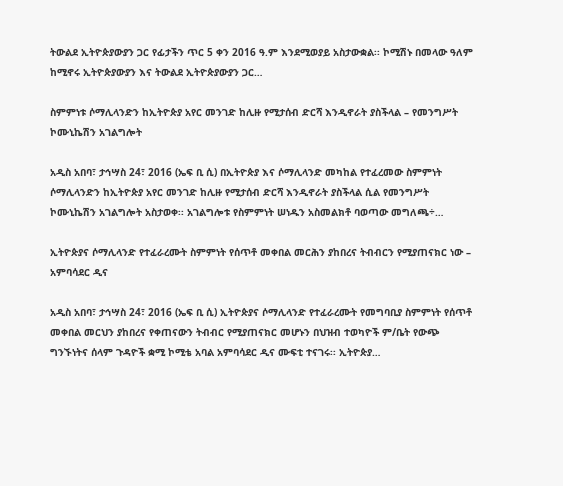ትውልደ ኢትዮጵያውያን ጋር የፊታችን ጥር 5 ቀን 2016 ዓ.ም እንደሚወያይ አስታውቋል፡፡ ኮሚሽኑ በመላው ዓለም ከሚኖሩ ኢትዮጵያውያን እና ትውልደ ኢትዮጵያውያን ጋር…

ስምምነቱ ሶማሊላንድን ከኢትዮጵያ አየር መንገድ ከሊዙ የሚታሰብ ድርሻ እንዲኖራት ያስችላል – የመንግሥት ኮሙኒኬሽን አገልግሎት

አዲስ አበባ፣ ታኅሣስ 24፣ 2016 (ኤፍ ቢ ሲ) በኢትዮጵያ እና ሶማሊላንድ መካከል የተፈረመው ስምምነት ሶማሊላንድን ከኢትዮጵያ አየር መንገድ ከሊዙ የሚታሰብ ድርሻ እንዲኖራት ያስችላል ሲል የመንግሥት ኮሙኒኬሽን አገልግሎት አስታወቀ፡፡ አገልግሎቱ የስምምነት ሠነዱን አስመልክቶ ባወጣው መግለጫ÷…

ኢትዮጵያና ሶማሊላንድ የተፈራረሙት ስምምነት የሰጥቶ መቀበል መርሕን ያከበረና ትብብርን የሚያጠናክር ነው – አምባሳደር ዲና

አዲስ አበባ፣ ታኅሣስ 24፣ 2016 (ኤፍ ቢ ሲ) ኢትዮጵያና ሶማሊላንድ የተፈራረሙት የመግባቢያ ስምምነት የሰጥቶ መቀበል መርህን ያከበረና የቀጠናውን ትብብር የሚያጠናክር መሆኑን በህዝብ ተወካዮች ም/ቤት የውጭ ግንኙነትና ሰላም ጉዳዮች ቋሚ ኮሚቴ አባል አምባሳደር ዲና ሙፍቲ ተናገሩ፡፡ ኢትዮጵያ…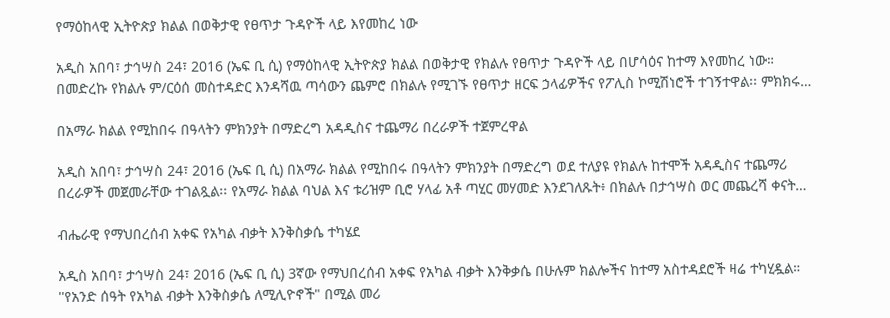የማዕከላዊ ኢትዮጵያ ክልል በወቅታዊ የፀጥታ ጉዳዮች ላይ እየመከረ ነው

አዲስ አበባ፣ ታኅሣስ 24፣ 2016 (ኤፍ ቢ ሲ) የማዕከላዊ ኢትዮጵያ ክልል በወቅታዊ የክልሉ የፀጥታ ጉዳዮች ላይ በሆሳዕና ከተማ እየመከረ ነው። በመድረኩ የክልሉ ም/ርዕሰ መስተዳድር እንዳሻዉ ጣሳውን ጨምሮ በክልሉ የሚገኙ የፀጥታ ዘርፍ ኃላፊዎችና የፖሊስ ኮሚሽነሮች ተገኝተዋል፡፡ ምክክሩ…

በአማራ ክልል የሚከበሩ በዓላትን ምክንያት በማድረግ አዳዲስና ተጨማሪ በረራዎች ተጀምረዋል

አዲስ አበባ፣ ታኅሣስ 24፣ 2016 (ኤፍ ቢ ሲ) በአማራ ክልል የሚከበሩ በዓላትን ምክንያት በማድረግ ወደ ተለያዩ የክልሉ ከተሞች አዳዲስና ተጨማሪ በረራዎች መጀመራቸው ተገልጿል፡፡ የአማራ ክልል ባህል እና ቱሪዝም ቢሮ ሃላፊ አቶ ጣሂር መሃመድ እንደገለጹት፥ በክልሉ በታኅሣስ ወር መጨረሻ ቀናት…

ብሔራዊ የማህበረሰብ አቀፍ የአካል ብቃት እንቅስቃሴ ተካሄደ

አዲስ አበባ፣ ታኅሣስ 24፣ 2016 (ኤፍ ቢ ሲ) 3ኛው የማህበረሰብ አቀፍ የአካል ብቃት እንቅቃሴ በሁሉም ክልሎችና ከተማ አስተዳደሮች ዛሬ ተካሂዷል። ''የአንድ ሰዓት የአካል ብቃት እንቅስቃሴ ለሚሊዮኖች" በሚል መሪ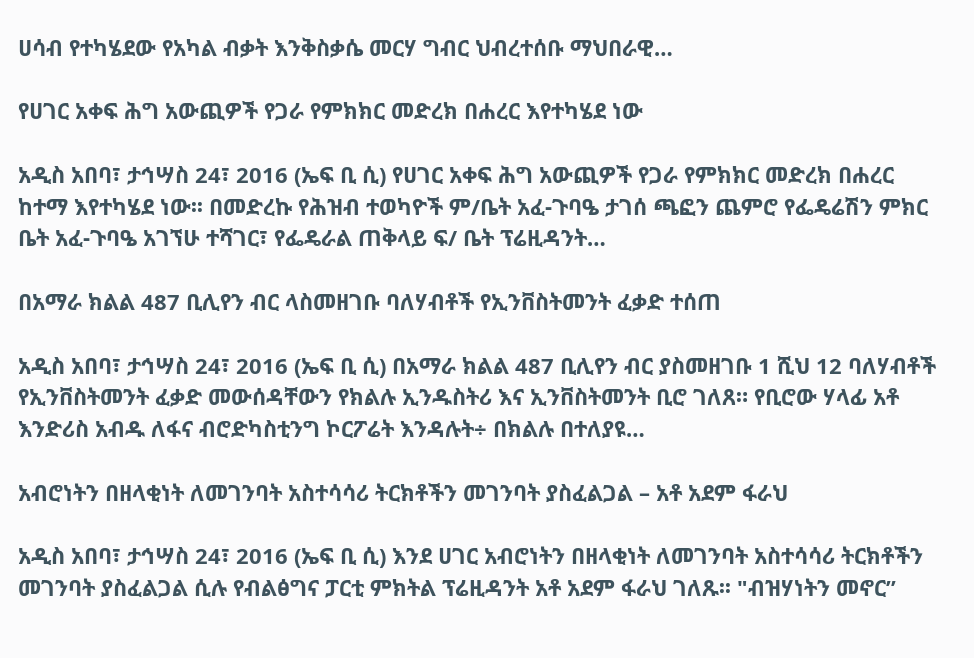ሀሳብ የተካሄደው የአካል ብቃት እንቅስቃሴ መርሃ ግብር ህብረተሰቡ ማህበራዊ…

የሀገር አቀፍ ሕግ አውጪዎች የጋራ የምክክር መድረክ በሐረር እየተካሄደ ነው

አዲስ አበባ፣ ታኅሣስ 24፣ 2016 (ኤፍ ቢ ሲ) የሀገር አቀፍ ሕግ አውጪዎች የጋራ የምክክር መድረክ በሐረር ከተማ እየተካሄደ ነው፡፡ በመድረኩ የሕዝብ ተወካዮች ም/ቤት አፈ-ጉባዔ ታገሰ ጫፎን ጨምሮ የፌዴሬሽን ምክር ቤት አፈ-ጉባዔ አገኘሁ ተሻገር፣ የፌዴራል ጠቅላይ ፍ/ ቤት ፕሬዚዳንት…

በአማራ ክልል 487 ቢሊየን ብር ላስመዘገቡ ባለሃብቶች የኢንቨስትመንት ፈቃድ ተሰጠ

አዲስ አበባ፣ ታኅሣስ 24፣ 2016 (ኤፍ ቢ ሲ) በአማራ ክልል 487 ቢሊየን ብር ያስመዘገቡ 1 ሺህ 12 ባለሃብቶች የኢንቨስትመንት ፈቃድ መውሰዳቸውን የክልሉ ኢንዱስትሪ እና ኢንቨስትመንት ቢሮ ገለጸ። የቢሮው ሃላፊ አቶ እንድሪስ አብዱ ለፋና ብሮድካስቲንግ ኮርፖሬት እንዳሉት÷ በክልሉ በተለያዩ…

አብሮነትን በዘላቂነት ለመገንባት አስተሳሳሪ ትርክቶችን መገንባት ያስፈልጋል – አቶ አደም ፋራህ

አዲስ አበባ፣ ታኅሣስ 24፣ 2016 (ኤፍ ቢ ሲ) እንደ ሀገር አብሮነትን በዘላቂነት ለመገንባት አስተሳሳሪ ትርክቶችን መገንባት ያስፈልጋል ሲሉ የብልፅግና ፓርቲ ምክትል ፕሬዚዳንት አቶ አደም ፋራህ ገለጹ፡፡ "ብዝሃነትን መኖር”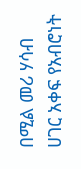በሚል መሪ ሃሳብ ሀገር አቀፍ የአብሮነት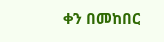ቀን በመከበር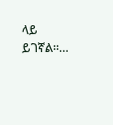ላይ ይገኛል።…